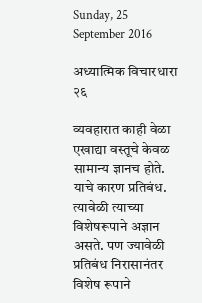Sunday, 25 September 2016

अध्यात्मिक विचारधारा २६

व्यवहारात काही वेळा एखाद्या वस्तूचे केवळ सामान्य ज्ञानच होते. याचे कारण प्रतिबंध. त्यावेळी त्याच्या विशेषरूपाने अज्ञान असते. पण ज्यावेळी प्रतिबंध निरासानंतर विशेष रूपाने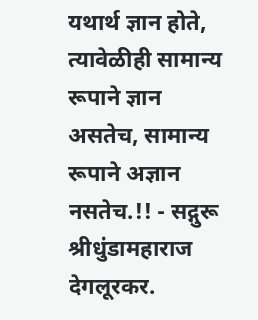यथार्थ ज्ञान होते, त्यावेळीही सामान्य रूपाने ज्ञान असतेच, सामान्य रूपाने अज्ञान नसतेच.!! - सद्गुरू श्रीधुंडामहाराज देगलूरकर.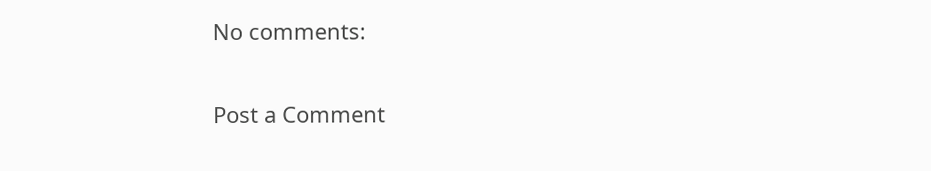No comments:

Post a Comment